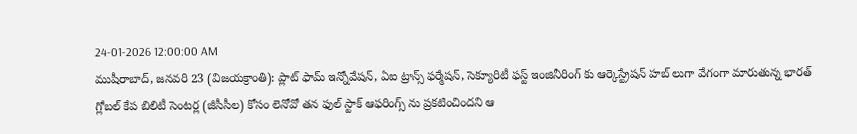24-01-2026 12:00:00 AM
ముషీరాబాద్, జనవరి 23 (విజయక్రాంతి): ప్లాట్ ఫామ్ ఇన్నోవేషన్, ఏఐ ట్రాన్స్ ఫర్మేషన్, సెక్యూరిటీ ఫస్ట్ ఇంజినీరింగ్ కు ఆర్కెస్ట్రేషన్ హబ్ లుగా వేగంగా మారుతున్న భారత్ గ్లోబల్ కేప బిలిటీ సెంటర్ల (జీసీసీల) కోసం లెనోవో తన ఫుల్ స్టాక్ ఆఫరింగ్స్ ను ప్రకటించిందని ఆ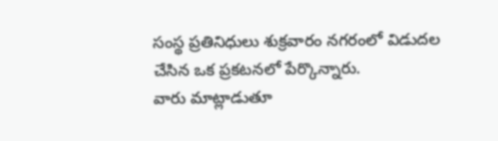సంస్థ ప్రతినిధులు శుక్రవారం నగరంలో విడుదల చేసిన ఒక ప్రకటనలో పేర్కొన్నారు.
వారు మాట్లాడుతూ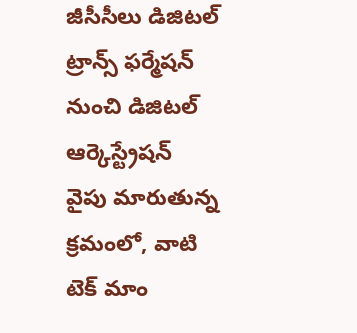జీసీసీలు డిజిటల్ ట్రాన్స్ ఫర్మేషన్ నుంచి డిజిటల్ ఆర్కెస్ట్రేషన్ వైపు మారుతున్న క్రమంలో, వాటి టెక్ మాం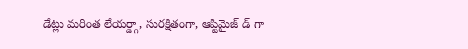డేట్లు మరింత లేయర్డ్గా, సురక్షితంగా, ఆప్టిమైజ్ డ్ గా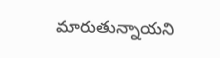మారుతున్నాయని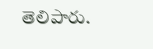తెలిపారు.